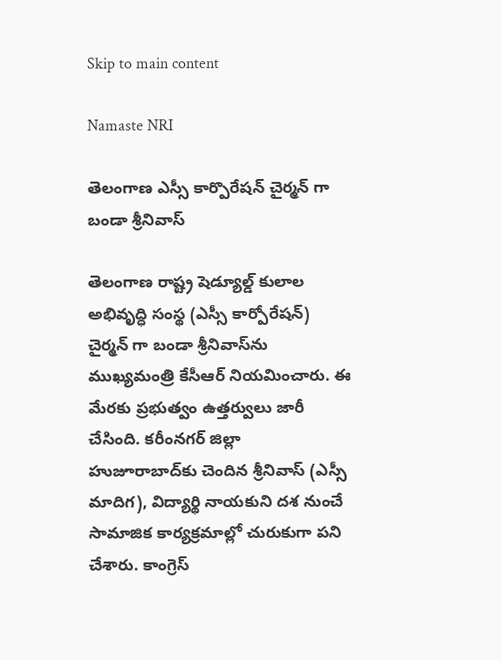Skip to main content

Namaste NRI

తెలంగాణ ఎస్సీ కార్పొరేషన్ చైర్మన్ గా బండా శ్రీనివాస్

తెలంగాణ రాష్ట్ర షెడ్యూల్డ్‌ కులాల అభివృద్ధి సంస్థ (ఎస్సీ కార్పోరేషన్‌) చైర్మన్‌ గా బండా శ్రీనివాస్‌ను ముఖ్యమంత్రి కేసీఆర్‌ నియమించారు. ఈ మేరకు ప్రభుత్వం ఉత్తర్వులు జారీ చేసింది. కరీంనగర్‌ జిల్లా హుజూరాబాద్‌కు చెందిన శ్రీనివాస్‌ (ఎస్సీ మాదిగ), విద్యార్థి నాయకుని దశ నుంచే సామాజిక కార్యక్రమాల్లో చురుకుగా పని చేశారు. కాంగ్రెస్‌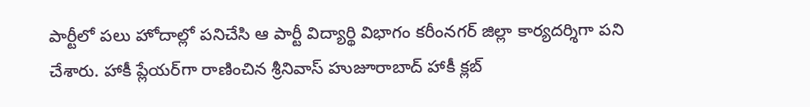పార్టీలో పలు హోదాల్లో పనిచేసి ఆ పార్టీ విద్యార్థి విభాగం కరీంనగర్‌ జిల్లా కార్యదర్శిగా పని చేశారు. హాకీ ప్లేయర్‌గా రాణించిన శ్రీనివాస్‌ హుజూరాబాద్‌ హాకీ క్లబ్‌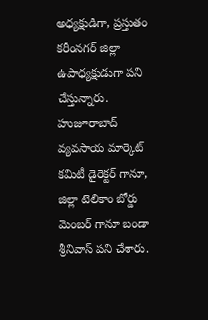అధ్యక్షుడిగా, ప్రస్తుతం కరీంనగర్‌ జిల్లా ఉపాధ్యక్షుడుగా పని చేస్తున్నారు. హుజూరాబాద్‌ వ్యవసాయ మార్కెట్‌ కమిటీ డైరెక్టర్‌ గానూ,  జిల్లా టెలికాం బోర్డు మెంబర్‌ గానూ బండా శ్రీనివాస్‌ పని చేశారు.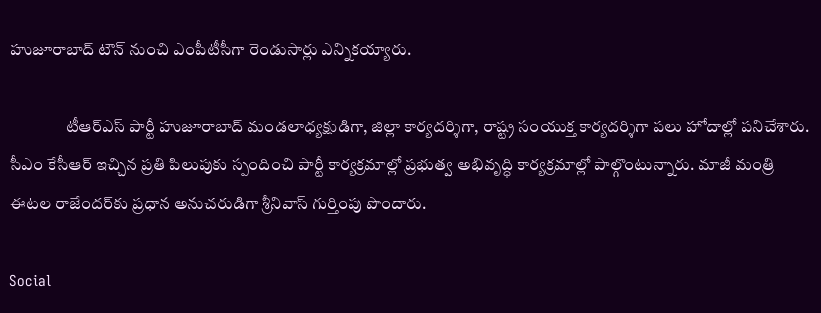హుజూరాబాద్‌ టౌన్‌ నుంచి ఎంపీటీసీగా రెండుసార్లు ఎన్నికయ్యారు.

                 టీఆర్‌ఎస్‌ పార్టీ హుజూరాబాద్‌ మండలాధ్యక్షుడిగా, జిల్లా కార్యదర్శిగా, రాష్ట్ర సంయుక్త కార్యదర్శిగా పలు హోదాల్లో పనిచేశారు. సీఎం కేసీఆర్‌ ఇచ్చిన ప్రతి పిలుపుకు స్పందించి పార్టీ కార్యక్రమాల్లో ప్రభుత్వ అభివృద్ధి కార్యక్రమాల్లో పాల్గొంటున్నారు. మాజీ మంత్రి ఈటల రాజేందర్‌కు ప్రధాన అనుచరుడిగా శ్రీనివాస్‌ గుర్తింపు పొందారు.

Social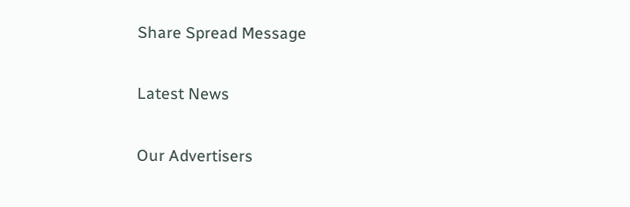Share Spread Message

Latest News

Our Advertisers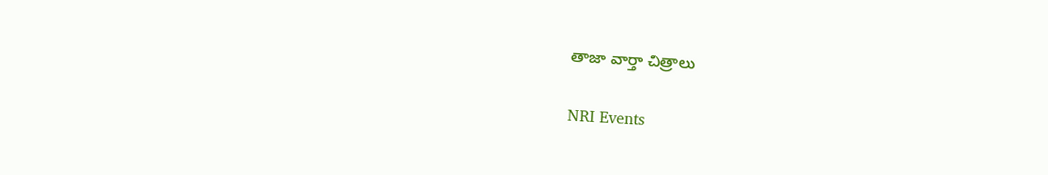తాజా వార్తా చిత్రాలు

NRI Events